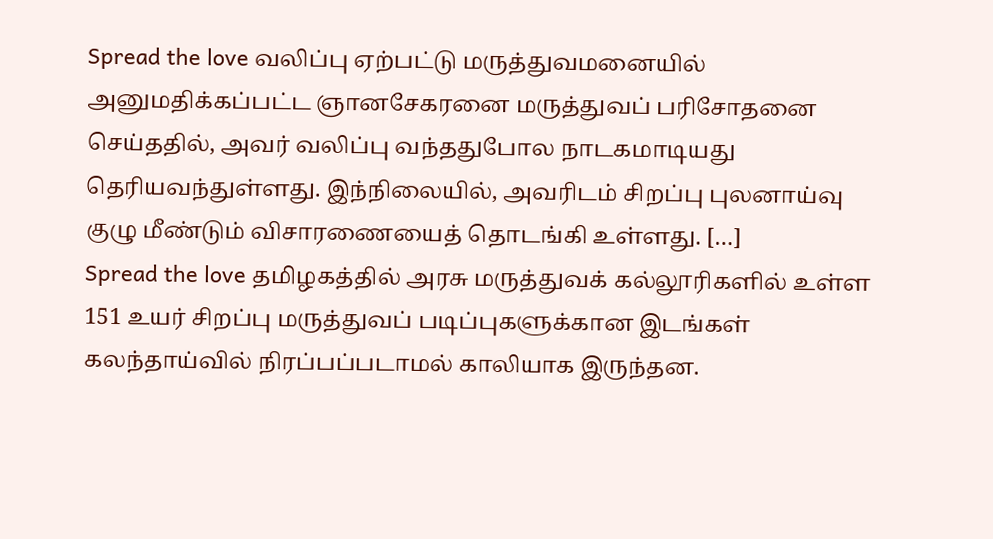Spread the love வலிப்பு ஏற்பட்டு மருத்துவமனையில் அனுமதிக்கப்பட்ட ஞானசேகரனை மருத்துவப் பரிசோதனை செய்ததில், அவர் வலிப்பு வந்ததுபோல நாடகமாடியது தெரியவந்துள்ளது. இந்நிலையில், அவரிடம் சிறப்பு புலனாய்வு குழு மீண்டும் விசாரணையைத் தொடங்கி உள்ளது. […]
Spread the love தமிழகத்தில் அரசு மருத்துவக் கல்லூரிகளில் உள்ள 151 உயர் சிறப்பு மருத்துவப் படிப்புகளுக்கான இடங்கள் கலந்தாய்வில் நிரப்பப்படாமல் காலியாக இருந்தன.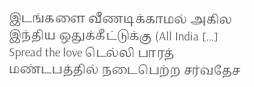இடங்களை வீணடிக்காமல் அகில இந்திய ஒதுக்கீட்டுக்கு (All India […]
Spread the love டெல்லி பாரத் மண்டபத்தில் நடைபெற்ற சர்வதேச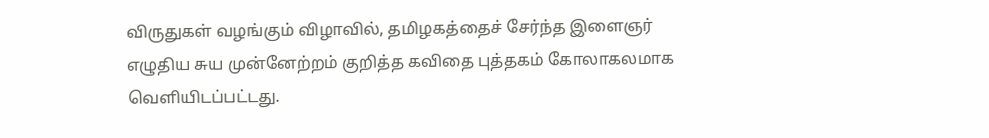விருதுகள் வழங்கும் விழாவில், தமிழகத்தைச் சேர்ந்த இளைஞர் எழுதிய சுய முன்னேற்றம் குறித்த கவிதை புத்தகம் கோலாகலமாக வெளியிடப்பட்டது.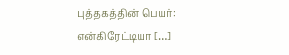புத்தகத்தின் பெயர்: என்கிரேட்டியா […]